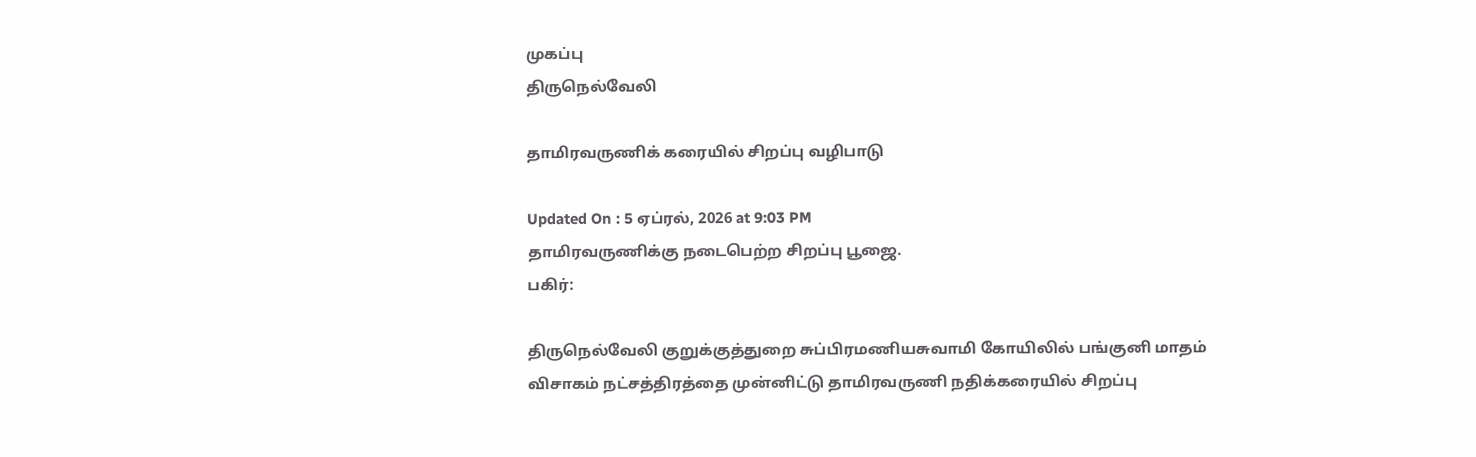முகப்பு
திருநெல்வேலி

தாமிரவருணிக் கரையில் சிறப்பு வழிபாடு

Updated On : 5 ஏப்ரல், 2026 at 9:03 PM
தாமிரவருணிக்கு நடைபெற்ற சிறப்பு பூஜை.
பகிர்:

திருநெல்வேலி குறுக்குத்துறை சுப்பிரமணியசுவாமி கோயிலில் பங்குனி மாதம் விசாகம் நட்சத்திரத்தை முன்னிட்டு தாமிரவருணி நதிக்கரையில் சிறப்பு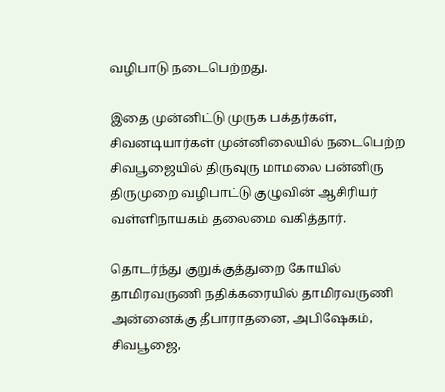வழிபாடு நடைபெற்றது.

இதை முன்னிட்டு முருக பக்தர்கள், சிவனடியார்கள் முன்னிலையில் நடைபெற்ற சிவபூஜையில் திருவுரு மாமலை பன்னிரு திருமுறை வழிபாட்டு குழுவின் ஆசிரியர் வள்ளிநாயகம் தலைமை வகித்தார்.

தொடர்ந்து குறுக்குத்துறை கோயில் தாமிரவருணி நதிக்கரையில் தாமிரவருணி அன்னைக்கு தீபாராதனை, அபிஷேகம், சிவபூஜை,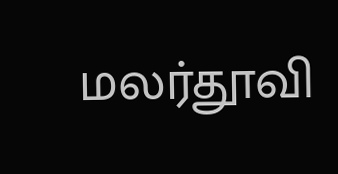மலர்தூவி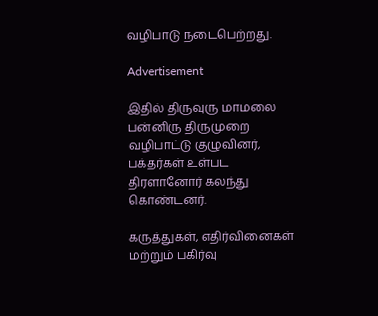வழிபாடு நடைபெற்றது.

Advertisement

இதில் திருவுரு மாமலை பன்னிரு திருமுறை வழிபாட்டு குழுவினர், பக்தர்கள் உள்பட திரளானோர் கலந்து கொண்டனர்.

கருத்துகள், எதிர்வினைகள் மற்றும் பகிர்வு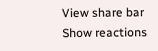View share bar
Show reactions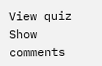View quiz
Show comments